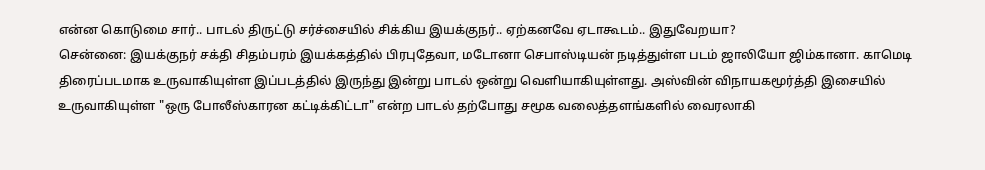என்ன கொடுமை சார்.. பாடல் திருட்டு சர்ச்சையில் சிக்கிய இயக்குநர்.. ஏற்கனவே ஏடாகூடம்.. இதுவேறயா?
சென்னை: இயக்குநர் சக்தி சிதம்பரம் இயக்கத்தில் பிரபுதேவா, மடோனா செபாஸ்டியன் நடித்துள்ள படம் ஜாலியோ ஜிம்கானா. காமெடி திரைப்படமாக உருவாகியுள்ள இப்படத்தில் இருந்து இன்று பாடல் ஒன்று வெளியாகியுள்ளது. அஸ்வின் விநாயகமூர்த்தி இசையில் உருவாகியுள்ள "ஒரு போலீஸ்காரன கட்டிக்கிட்டா" என்ற பாடல் தற்போது சமூக வலைத்தளங்களில் வைரலாகி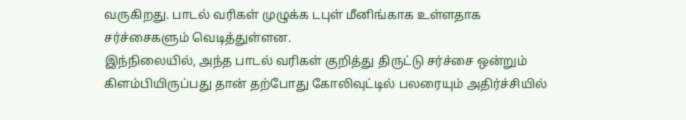வருகிறது. பாடல் வரிகள் முழுக்க டபுள் மீனிங்காக உள்ளதாக சர்ச்சைகளும் வெடித்துள்ளன.
இந்நிலையில், அந்த பாடல் வரிகள் குறித்து திருட்டு சர்ச்சை ஒன்றும் கிளம்பியிருப்பது தான் தற்போது கோலிவுட்டில் பலரையும் அதிர்ச்சியில்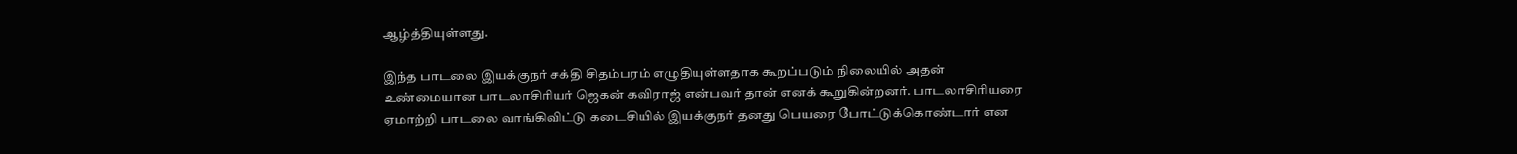ஆழ்த்தியுள்ளது.

இந்த பாடலை இயக்குநர் சக்தி சிதம்பரம் எழுதியுள்ளதாக கூறப்படும் நிலையில் அதன் உண்மையான பாடலாசிரியர் ஜெகன் கவிராஜ் என்பவர் தான் எனக் கூறுகின்றனர். பாடலாசிரியரை ஏமாற்றி பாடலை வாங்கிவிட்டு கடைசியில் இயக்குநர் தனது பெயரை போட்டுக்கொண்டார் என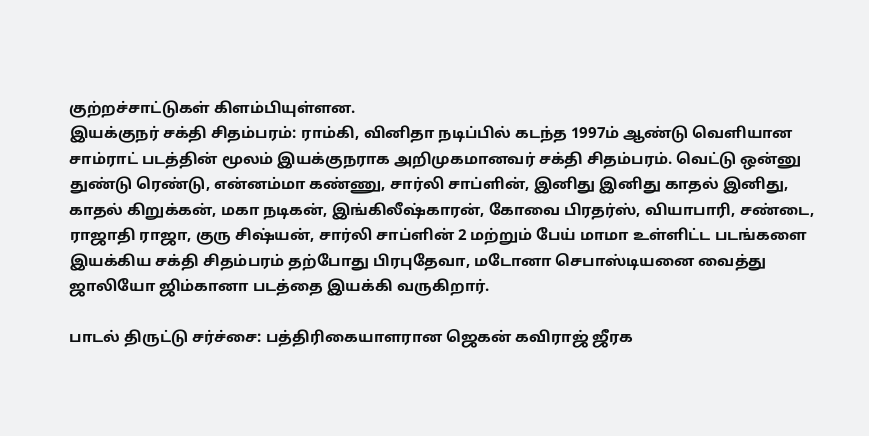குற்றச்சாட்டுகள் கிளம்பியுள்ளன.
இயக்குநர் சக்தி சிதம்பரம்: ராம்கி, வினிதா நடிப்பில் கடந்த 1997ம் ஆண்டு வெளியான சாம்ராட் படத்தின் மூலம் இயக்குநராக அறிமுகமானவர் சக்தி சிதம்பரம். வெட்டு ஒன்னு துண்டு ரெண்டு, என்னம்மா கண்ணு, சார்லி சாப்ளின், இனிது இனிது காதல் இனிது, காதல் கிறுக்கன், மகா நடிகன், இங்கிலீஷ்காரன், கோவை பிரதர்ஸ், வியாபாரி, சண்டை, ராஜாதி ராஜா, குரு சிஷ்யன், சார்லி சாப்ளின் 2 மற்றும் பேய் மாமா உள்ளிட்ட படங்களை இயக்கிய சக்தி சிதம்பரம் தற்போது பிரபுதேவா, மடோனா செபாஸ்டியனை வைத்து ஜாலியோ ஜிம்கானா படத்தை இயக்கி வருகிறார்.

பாடல் திருட்டு சர்ச்சை: பத்திரிகையாளரான ஜெகன் கவிராஜ் ஜீரக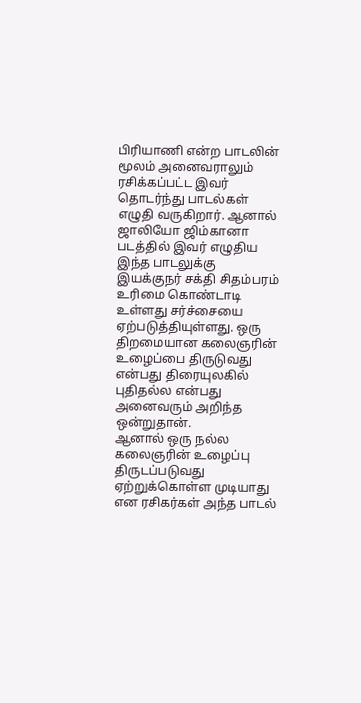பிரியாணி என்ற பாடலின் மூலம் அனைவராலும் ரசிக்கப்பட்ட இவர் தொடர்ந்து பாடல்கள் எழுதி வருகிறார். ஆனால் ஜாலியோ ஜிம்கானா படத்தில் இவர் எழுதிய இந்த பாடலுக்கு இயக்குநர் சக்தி சிதம்பரம் உரிமை கொண்டாடி உள்ளது சர்ச்சையை ஏற்படுத்தியுள்ளது. ஒரு திறமையான கலைஞரின் உழைப்பை திருடுவது என்பது திரையுலகில் புதிதல்ல என்பது அனைவரும் அறிந்த ஒன்றுதான்.
ஆனால் ஒரு நல்ல கலைஞரின் உழைப்பு திருடப்படுவது ஏற்றுக்கொள்ள முடியாது என ரசிகர்கள் அந்த பாடல்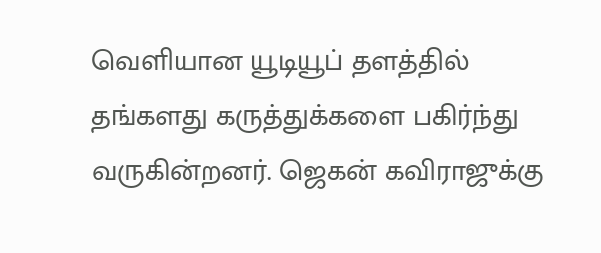வெளியான யூடியூப் தளத்தில் தங்களது கருத்துக்களை பகிர்ந்து வருகின்றனர். ஜெகன் கவிராஜுக்கு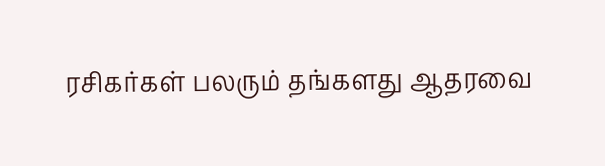ரசிகர்கள் பலரும் தங்களது ஆதரவை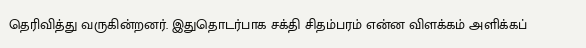தெரிவித்து வருகின்றனர். இதுதொடர்பாக சக்தி சிதம்பரம் என்ன விளக்கம் அளிக்கப்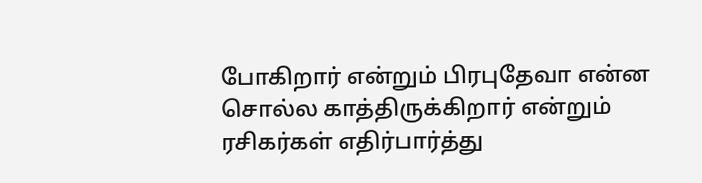போகிறார் என்றும் பிரபுதேவா என்ன சொல்ல காத்திருக்கிறார் என்றும் ரசிகர்கள் எதிர்பார்த்து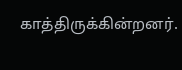காத்திருக்கின்றனர்.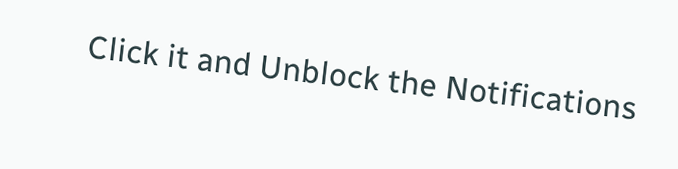Click it and Unblock the Notifications